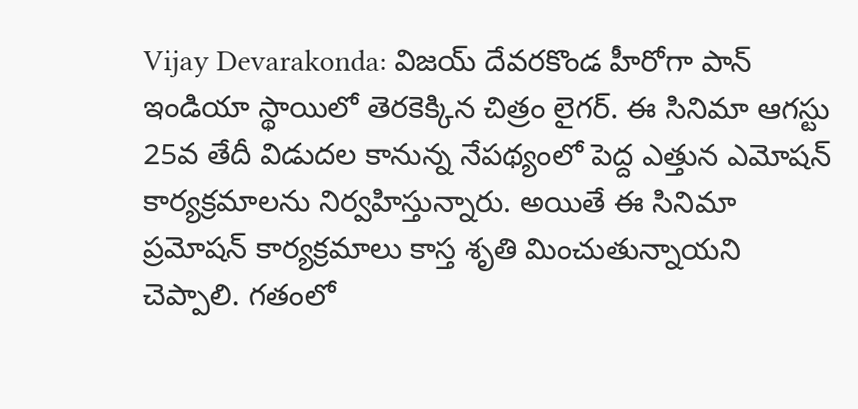Vijay Devarakonda: విజయ్ దేవరకొండ హీరోగా పాన్ ఇండియా స్థాయిలో తెరకెక్కిన చిత్రం లైగర్. ఈ సినిమా ఆగస్టు 25వ తేదీ విడుదల కానున్న నేపథ్యంలో పెద్ద ఎత్తున ఎమోషన్ కార్యక్రమాలను నిర్వహిస్తున్నారు. అయితే ఈ సినిమా ప్రమోషన్ కార్యక్రమాలు కాస్త శృతి మించుతున్నాయని చెప్పాలి. గతంలో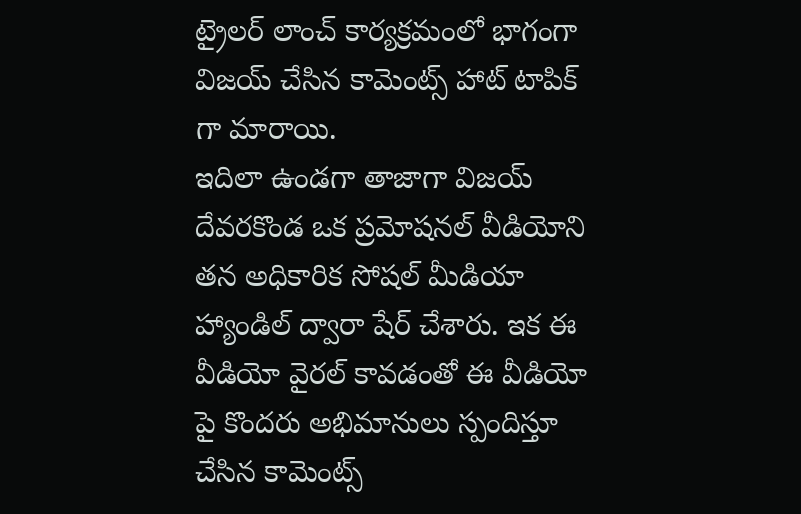ట్రైలర్ లాంచ్ కార్యక్రమంలో భాగంగా విజయ్ చేసిన కామెంట్స్ హాట్ టాపిక్ గా మారాయి.
ఇదిలా ఉండగా తాజాగా విజయ్ దేవరకొండ ఒక ప్రమోషనల్ వీడియోని తన అధికారిక సోషల్ మీడియా హ్యాండిల్ ద్వారా షేర్ చేశారు. ఇక ఈ వీడియో వైరల్ కావడంతో ఈ వీడియో పై కొందరు అభిమానులు స్పందిస్తూ చేసిన కామెంట్స్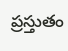ప్రస్తుతం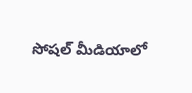సోషల్ మీడియాలో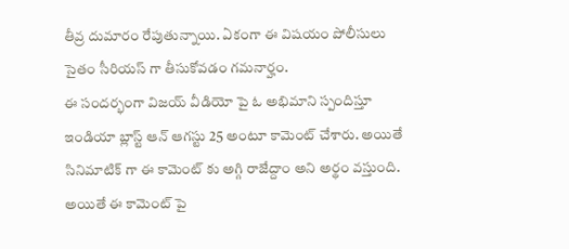తీవ్ర దుమారం రేపుతున్నాయి. ఏకంగా ఈ విషయం పోలీసులు సైతం సీరియస్ గా తీసుకోవడం గమనార్హం.
ఈ సందర్భంగా విజయ్ వీడియో పై ఓ అభిమాని స్పందిస్తూ ఇండియా బ్లాస్ట్ ఆన్ ఆగస్టు 25 అంటూ కామెంట్ చేశారు. అయితే సినిమాటిక్ గా ఈ కామెంట్ కు అగ్గి రాజేద్దాం అని అర్థం వస్తుంది. అయితే ఈ కామెంట్ పై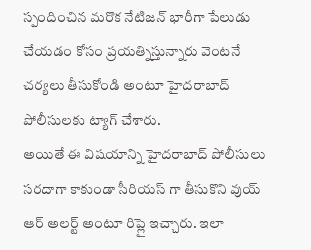స్పందించిన మరొక నేటిజన్ భారీగా పేలుడు చేయడం కోసం ప్రయత్నిస్తున్నారు వెంటనే చర్యలు తీసుకోండి అంటూ హైదరాబాద్ పోలీసులకు ట్యాగ్ చేశారు.
అయితే ఈ విషయాన్ని హైదరాబాద్ పోలీసులు సరదాగా కాకుండా సీరియస్ గా తీసుకొని వుయ్ ఆర్ అలర్ట్ అంటూ రిప్లై ఇచ్చారు. ఇలా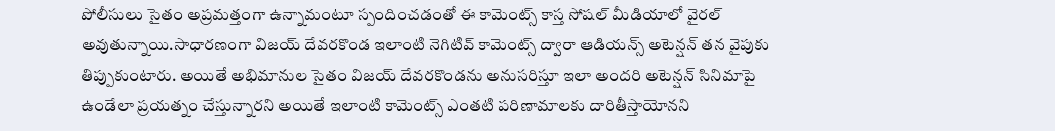పోలీసులు సైతం అప్రమత్తంగా ఉన్నామంటూ స్పందించడంతో ఈ కామెంట్స్ కాస్త సోషల్ మీడియాలో వైరల్ అవుతున్నాయి.సాధారణంగా విజయ్ దేవరకొండ ఇలాంటి నెగిటివ్ కామెంట్స్ ద్వారా ఆడియన్స్ అటెన్షన్ తన వైపుకు తిప్పుకుంటారు. అయితే అభిమానుల సైతం విజయ్ దేవరకొండను అనుసరిస్తూ ఇలా అందరి అటెన్షన్ సినిమాపై ఉండేలా ప్రయత్నం చేస్తున్నారని అయితే ఇలాంటి కామెంట్స్ ఎంతటి పరిణామాలకు దారితీస్తాయోనని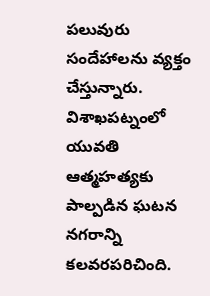పలువురు సందేహాలను వ్యక్తం చేస్తున్నారు.
విశాఖపట్నంలో యువతి ఆత్మహత్యకు పాల్పడిన ఘటన నగరాన్ని కలవరపరిచింది.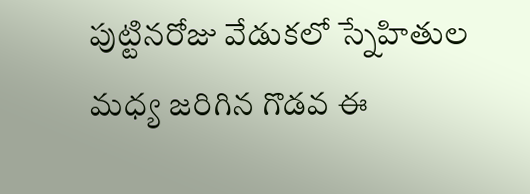పుట్టినరోజు వేడుకలో స్నేహితుల మధ్య జరిగిన గొడవ ఈ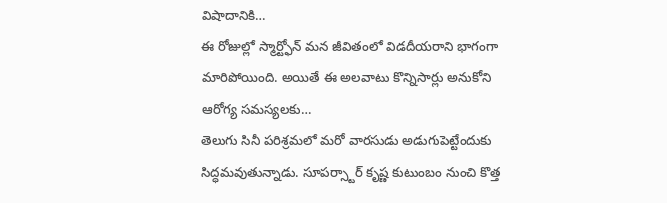విషాదానికి…
ఈ రోజుల్లో స్మార్ట్ఫోన్ మన జీవితంలో విడదీయరాని భాగంగా మారిపోయింది. అయితే ఈ అలవాటు కొన్నిసార్లు అనుకోని ఆరోగ్య సమస్యలకు…
తెలుగు సినీ పరిశ్రమలో మరో వారసుడు అడుగుపెట్టేందుకు సిద్ధమవుతున్నాడు. సూపర్స్టార్ కృష్ణ కుటుంబం నుంచి కొత్త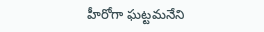హీరోగా ఘట్టమనేని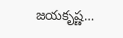జయకృష్ణ…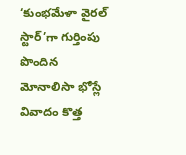‘కుంభమేళా వైరల్ స్టార్’గా గుర్తింపు పొందిన మోనాలిసా భోస్లే వివాదం కొత్త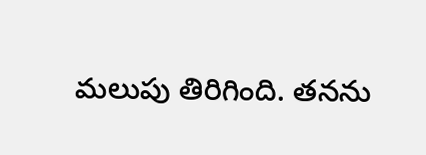మలుపు తిరిగింది. తనను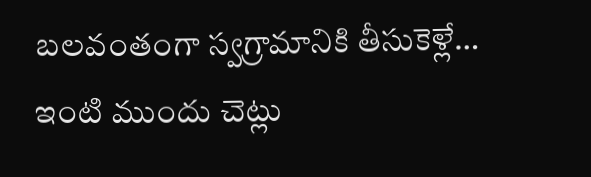బలవంతంగా స్వగ్రామానికి తీసుకెళ్లే…
ఇంటి ముందు చెట్లు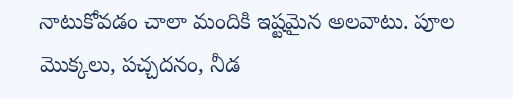నాటుకోవడం చాలా మందికి ఇష్టమైన అలవాటు. పూల మొక్కలు, పచ్చదనం, నీడ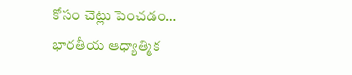కోసం చెట్లు పెంచడం…
భారతీయ ఆధ్యాత్మిక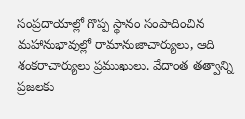సంప్రదాయాల్లో గొప్ప స్థానం సంపాదించిన మహానుభావుల్లో రామానుజాచార్యులు, ఆది శంకరాచార్యులు ప్రముఖులు. వేదాంత తత్వాన్ని ప్రజలకు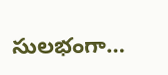సులభంగా…